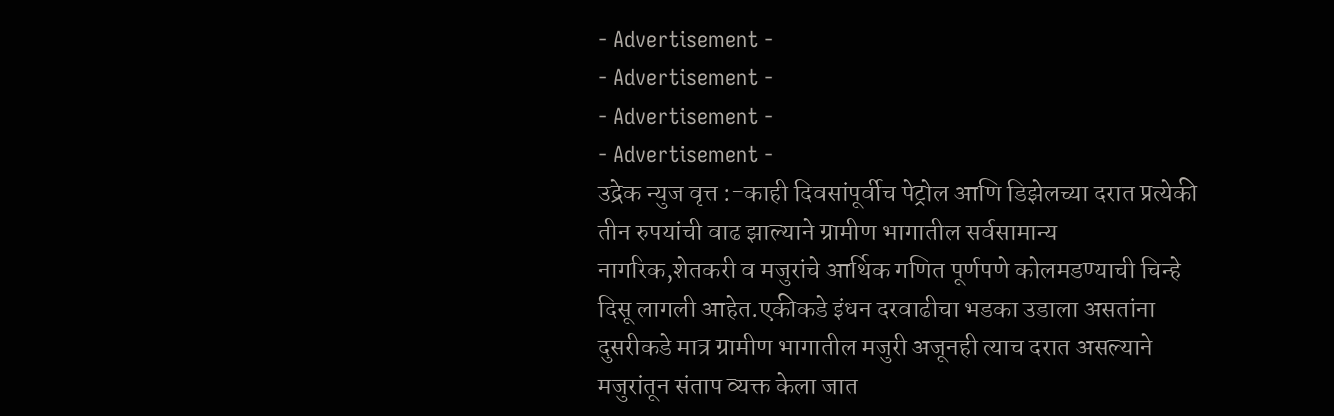- Advertisement -
- Advertisement -
- Advertisement -
- Advertisement -
उद्रेक न्युज वृत्त :-काही दिवसांपूर्वीच पेट्रोल आणि डिझेलच्या दरात प्रत्येकी तीन रुपयांची वाढ झाल्याने ग्रामीण भागातील सर्वसामान्य नागरिक,शेतकरी व मजुरांचे आर्थिक गणित पूर्णपणे कोलमडण्याची चिन्हे दिसू लागली आहेत.एकीकडे इंधन दरवाढीचा भडका उडाला असतांना दुसरीकडे मात्र ग्रामीण भागातील मजुरी अजूनही त्याच दरात असल्याने मजुरांतून संताप व्यक्त केला जात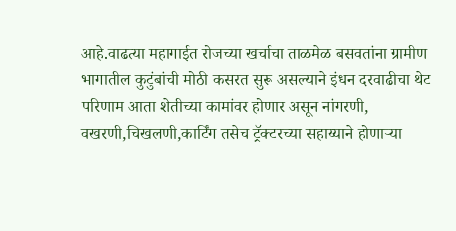आहे.वाढत्या महागाईत रोजच्या खर्चाचा ताळमेळ बसवतांना ग्रामीण भागातील कुटुंबांची मोठी कसरत सुरू असल्याने इंधन दरवाढीचा थेट परिणाम आता शेतीच्या कामांवर होणार असून नांगरणी, वखरणी,चिखलणी,कार्टिंग तसेच ट्रॅक्टरच्या सहाय्याने होणाऱ्या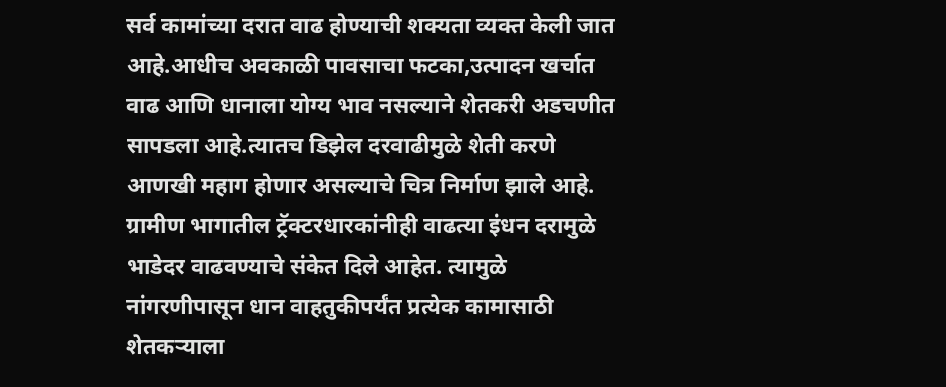सर्व कामांच्या दरात वाढ होण्याची शक्यता व्यक्त केली जात आहे.आधीच अवकाळी पावसाचा फटका,उत्पादन खर्चात वाढ आणि धानाला योग्य भाव नसल्याने शेतकरी अडचणीत सापडला आहे.त्यातच डिझेल दरवाढीमुळे शेती करणे आणखी महाग होणार असल्याचे चित्र निर्माण झाले आहे.
ग्रामीण भागातील ट्रॅक्टरधारकांनीही वाढत्या इंधन दरामुळे भाडेदर वाढवण्याचे संकेत दिले आहेत. त्यामुळे नांगरणीपासून धान वाहतुकीपर्यंत प्रत्येक कामासाठी शेतकऱ्याला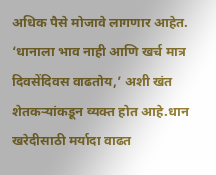अधिक पैसे मोजावे लागणार आहेत. ‘धानाला भाव नाही आणि खर्च मात्र दिवसेंदिवस वाढतोय,’ अशी खंत शेतकऱ्यांकडून व्यक्त होत आहे.धान खरेदीसाठी मर्यादा वाढत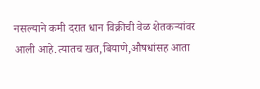नसल्याने कमी दरात धान विक्रीची वेळ शेतकऱ्यांवर आली आहे.त्यातच खत,बियाणे,औषधांसह आता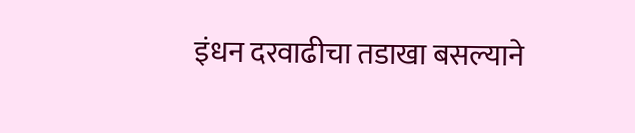इंधन दरवाढीचा तडाखा बसल्याने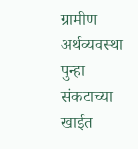ग्रामीण अर्थव्यवस्था पुन्हा संकटाच्या खाईत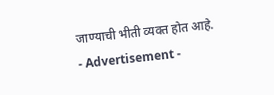जाण्याची भीती व्यक्त होत आहे.
- Advertisement -